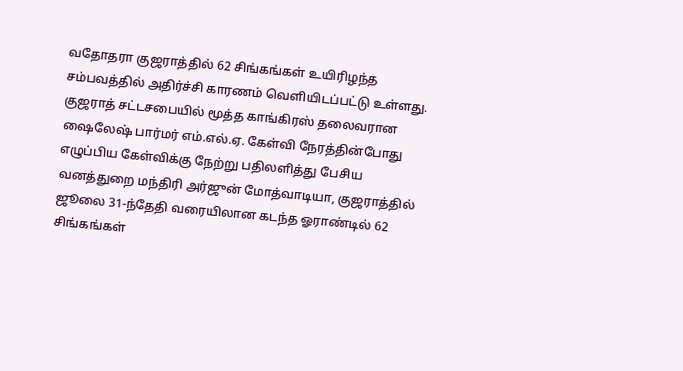வதோதரா குஜராத்தில் 62 சிங்கங்கள் உயிரிழந்த சம்பவத்தில் அதிர்ச்சி காரணம் வெளியிடப்பட்டு உள்ளது. குஜராத் சட்டசபையில் மூத்த காங்கிரஸ் தலைவரான ஷைலேஷ் பார்மர் எம்.எல்.ஏ. கேள்வி நேரத்தின்போது எழுப்பிய கேள்விக்கு நேற்று பதிலளித்து பேசிய வனத்துறை மந்திரி அர்ஜுன் மோத்வாடியா, குஜராத்தில் ஜூலை 31-ந்தேதி வரையிலான கடந்த ஓராண்டில் 62 சிங்கங்கள்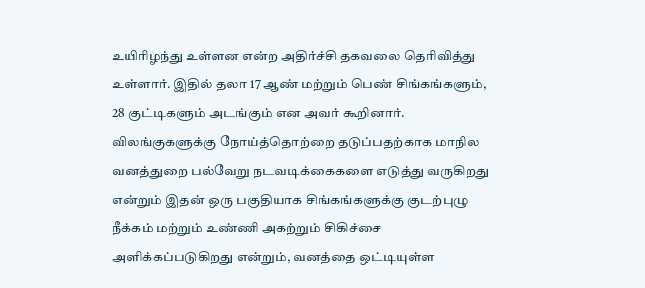உயிரிழந்து உள்ளன என்ற அதிர்ச்சி தகவலை தெரிவித்து உள்ளார். இதில் தலா 17 ஆண் மற்றும் பெண் சிங்கங்களும், 28 குட்டிகளும் அடங்கும் என அவர் கூறினார். விலங்குகளுக்கு நோய்த்தொற்றை தடுப்பதற்காக மாநில வனத்துறை பல்வேறு நடவடிக்கைகளை எடுத்து வருகிறது என்றும் இதன் ஒரு பகுதியாக சிங்கங்களுக்கு குடற்புழு நீக்கம் மற்றும் உண்ணி அகற்றும் சிகிச்சை அளிக்கப்படுகிறது என்றும், வனத்தை ஒட்டியுள்ள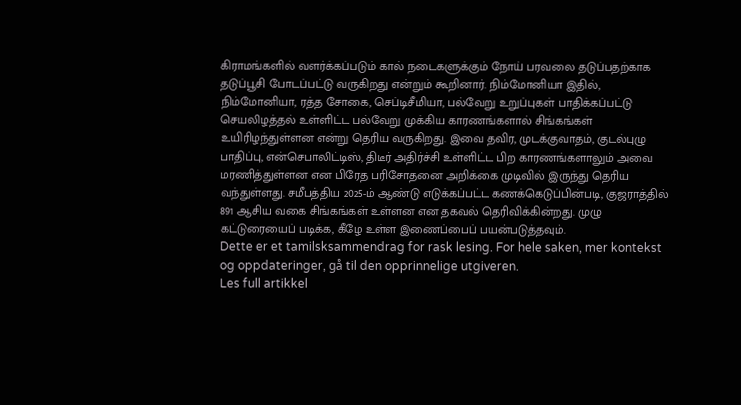கிராமங்களில் வளர்க்கப்படும் கால் நடைகளுக்கும் நோய் பரவலை தடுப்பதற்காக தடுப்பூசி போடப்பட்டு வருகிறது என்றும் கூறினார். நிம்மோனியா இதில், நிம்மோனியா, ரத்த சோகை, செப்டிசீமியா, பல்வேறு உறுப்புகள் பாதிக்கப்பட்டு செயலிழத்தல் உள்ளிட்ட பல்வேறு முக்கிய காரணங்களால் சிங்கங்கள் உயிரிழந்துள்ளன என்று தெரிய வருகிறது. இவை தவிர, முடக்குவாதம், குடல்புழு பாதிப்பு, என்செபாலிட்டிஸ், திடீர் அதிர்ச்சி உள்ளிட்ட பிற காரணங்களாலும் அவை மரணித்துள்ளன என பிரேத பரிசோதனை அறிக்கை முடிவில் இருந்து தெரிய வந்துள்ளது. சமீபத்திய 2025-ம் ஆண்டு எடுக்கப்பட்ட கணக்கெடுப்பின்படி, குஜராத்தில் 891 ஆசிய வகை சிங்கங்கள் உள்ளன என தகவல் தெரிவிக்கின்றது. முழு கட்டுரையைப் படிக்க, கீழே உள்ள இணைப்பைப் பயன்படுத்தவும்.
Dette er et tamilsksammendrag for rask lesing. For hele saken, mer kontekst og oppdateringer, gå til den opprinnelige utgiveren.
Les full artikkel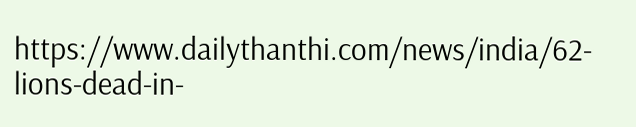https://www.dailythanthi.com/news/india/62-lions-dead-in-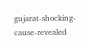gujarat-shocking-cause-revealed